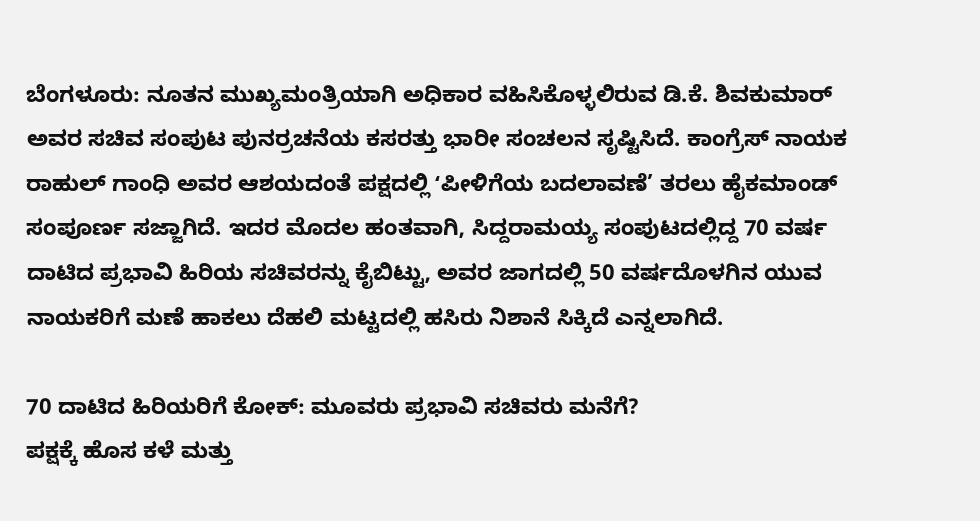ಬೆಂಗಳೂರು: ನೂತನ ಮುಖ್ಯಮಂತ್ರಿಯಾಗಿ ಅಧಿಕಾರ ವಹಿಸಿಕೊಳ್ಳಲಿರುವ ಡಿ.ಕೆ. ಶಿವಕುಮಾರ್ ಅವರ ಸಚಿವ ಸಂಪುಟ ಪುನರ್ರಚನೆಯ ಕಸರತ್ತು ಭಾರೀ ಸಂಚಲನ ಸೃಷ್ಟಿಸಿದೆ. ಕಾಂಗ್ರೆಸ್ ನಾಯಕ ರಾಹುಲ್ ಗಾಂಧಿ ಅವರ ಆಶಯದಂತೆ ಪಕ್ಷದಲ್ಲಿ ʻಪೀಳಿಗೆಯ ಬದಲಾವಣೆ’ ತರಲು ಹೈಕಮಾಂಡ್ ಸಂಪೂರ್ಣ ಸಜ್ಜಾಗಿದೆ. ಇದರ ಮೊದಲ ಹಂತವಾಗಿ, ಸಿದ್ದರಾಮಯ್ಯ ಸಂಪುಟದಲ್ಲಿದ್ದ 70 ವರ್ಷ ದಾಟಿದ ಪ್ರಭಾವಿ ಹಿರಿಯ ಸಚಿವರನ್ನು ಕೈಬಿಟ್ಟು, ಅವರ ಜಾಗದಲ್ಲಿ 50 ವರ್ಷದೊಳಗಿನ ಯುವ ನಾಯಕರಿಗೆ ಮಣೆ ಹಾಕಲು ದೆಹಲಿ ಮಟ್ಟದಲ್ಲಿ ಹಸಿರು ನಿಶಾನೆ ಸಿಕ್ಕಿದೆ ಎನ್ನಲಾಗಿದೆ.

70 ದಾಟಿದ ಹಿರಿಯರಿಗೆ ಕೋಕ್: ಮೂವರು ಪ್ರಭಾವಿ ಸಚಿವರು ಮನೆಗೆ?
ಪಕ್ಷಕ್ಕೆ ಹೊಸ ಕಳೆ ಮತ್ತು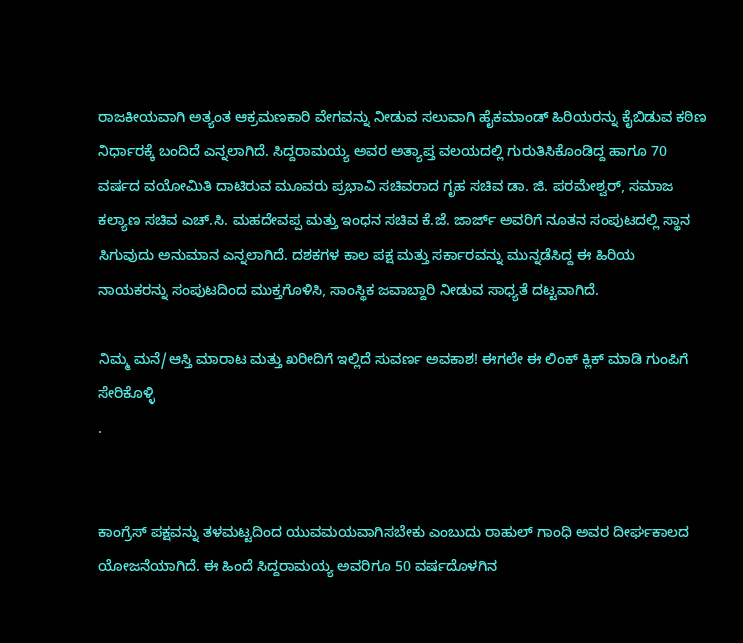ರಾಜಕೀಯವಾಗಿ ಅತ್ಯಂತ ಆಕ್ರಮಣಕಾರಿ ವೇಗವನ್ನು ನೀಡುವ ಸಲುವಾಗಿ ಹೈಕಮಾಂಡ್ ಹಿರಿಯರನ್ನು ಕೈಬಿಡುವ ಕಠಿಣ ನಿರ್ಧಾರಕ್ಕೆ ಬಂದಿದೆ ಎನ್ನಲಾಗಿದೆ. ಸಿದ್ದರಾಮಯ್ಯ ಅವರ ಅತ್ಯಾಪ್ತ ವಲಯದಲ್ಲಿ ಗುರುತಿಸಿಕೊಂಡಿದ್ದ ಹಾಗೂ 70 ವರ್ಷದ ವಯೋಮಿತಿ ದಾಟಿರುವ ಮೂವರು ಪ್ರಭಾವಿ ಸಚಿವರಾದ ಗೃಹ ಸಚಿವ ಡಾ. ಜಿ. ಪರಮೇಶ್ವರ್, ಸಮಾಜ ಕಲ್ಯಾಣ ಸಚಿವ ಎಚ್.ಸಿ. ಮಹದೇವಪ್ಪ ಮತ್ತು ಇಂಧನ ಸಚಿವ ಕೆ.ಜೆ. ಜಾರ್ಜ್ ಅವರಿಗೆ ನೂತನ ಸಂಪುಟದಲ್ಲಿ ಸ್ಥಾನ ಸಿಗುವುದು ಅನುಮಾನ ಎನ್ನಲಾಗಿದೆ. ದಶಕಗಳ ಕಾಲ ಪಕ್ಷ ಮತ್ತು ಸರ್ಕಾರವನ್ನು ಮುನ್ನಡೆಸಿದ್ದ ಈ ಹಿರಿಯ ನಾಯಕರನ್ನು ಸಂಪುಟದಿಂದ ಮುಕ್ತಗೊಳಿಸಿ, ಸಾಂಸ್ಥಿಕ ಜವಾಬ್ದಾರಿ ನೀಡುವ ಸಾಧ್ಯತೆ ದಟ್ಟವಾಗಿದೆ.

ನಿಮ್ಮ ಮನೆ/ಆಸ್ತಿ ಮಾರಾಟ ಮತ್ತು ಖರೀದಿಗೆ ಇಲ್ಲಿದೆ ಸುವರ್ಣ ಅವಕಾಶ! ಈಗಲೇ ಈ ಲಿಂಕ್ ಕ್ಲಿಕ್ ಮಾಡಿ ಗುಂಪಿಗೆ ಸೇರಿಕೊಳ್ಳಿ
.


ಕಾಂಗ್ರೆಸ್ ಪಕ್ಷವನ್ನು ತಳಮಟ್ಟದಿಂದ ಯುವಮಯವಾಗಿಸಬೇಕು ಎಂಬುದು ರಾಹುಲ್ ಗಾಂಧಿ ಅವರ ದೀರ್ಘಕಾಲದ ಯೋಜನೆಯಾಗಿದೆ. ಈ ಹಿಂದೆ ಸಿದ್ದರಾಮಯ್ಯ ಅವರಿಗೂ 50 ವರ್ಷದೊಳಗಿನ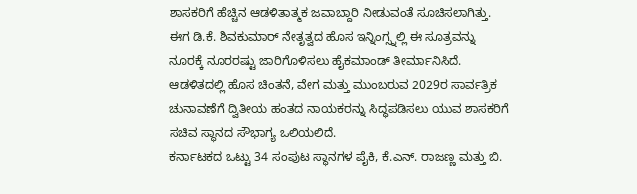ಶಾಸಕರಿಗೆ ಹೆಚ್ಚಿನ ಆಡಳಿತಾತ್ಮಕ ಜವಾಬ್ದಾರಿ ನೀಡುವಂತೆ ಸೂಚಿಸಲಾಗಿತ್ತು. ಈಗ ಡಿ.ಕೆ. ಶಿವಕುಮಾರ್ ನೇತೃತ್ವದ ಹೊಸ ಇನ್ನಿಂಗ್ಸ್ನಲ್ಲಿ ಈ ಸೂತ್ರವನ್ನು ನೂರಕ್ಕೆ ನೂರರಷ್ಟು ಜಾರಿಗೊಳಿಸಲು ಹೈಕಮಾಂಡ್ ತೀರ್ಮಾನಿಸಿದೆ. ಆಡಳಿತದಲ್ಲಿ ಹೊಸ ಚಿಂತನೆ, ವೇಗ ಮತ್ತು ಮುಂಬರುವ 2029ರ ಸಾರ್ವತ್ರಿಕ ಚುನಾವಣೆಗೆ ದ್ವಿತೀಯ ಹಂತದ ನಾಯಕರನ್ನು ಸಿದ್ಧಪಡಿಸಲು ಯುವ ಶಾಸಕರಿಗೆ ಸಚಿವ ಸ್ಥಾನದ ಸೌಭಾಗ್ಯ ಒಲಿಯಲಿದೆ.
ಕರ್ನಾಟಕದ ಒಟ್ಟು 34 ಸಂಪುಟ ಸ್ಥಾನಗಳ ಪೈಕಿ, ಕೆ.ಎನ್. ರಾಜಣ್ಣ ಮತ್ತು ಬಿ.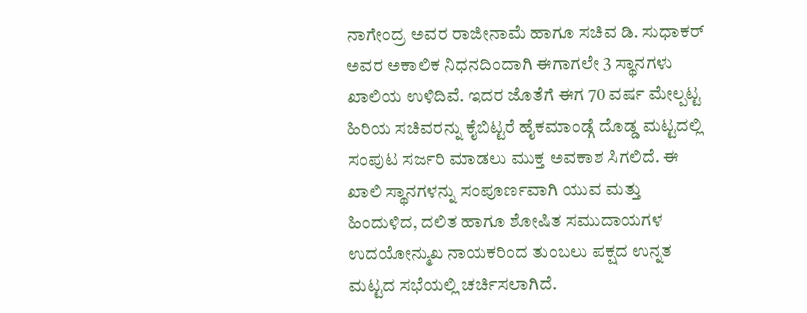ನಾಗೇಂದ್ರ ಅವರ ರಾಜೀನಾಮೆ ಹಾಗೂ ಸಚಿವ ಡಿ. ಸುಧಾಕರ್ ಅವರ ಅಕಾಲಿಕ ನಿಧನದಿಂದಾಗಿ ಈಗಾಗಲೇ 3 ಸ್ಥಾನಗಳು ಖಾಲಿಯ ಉಳಿದಿವೆ. ಇದರ ಜೊತೆಗೆ ಈಗ 70 ವರ್ಷ ಮೇಲ್ಪಟ್ಟ ಹಿರಿಯ ಸಚಿವರನ್ನು ಕೈಬಿಟ್ಟರೆ ಹೈಕಮಾಂಡ್ಗೆ ದೊಡ್ಡ ಮಟ್ಟದಲ್ಲಿ ಸಂಪುಟ ಸರ್ಜರಿ ಮಾಡಲು ಮುಕ್ತ ಅವಕಾಶ ಸಿಗಲಿದೆ. ಈ ಖಾಲಿ ಸ್ಥಾನಗಳನ್ನು ಸಂಪೂರ್ಣವಾಗಿ ಯುವ ಮತ್ತು ಹಿಂದುಳಿದ, ದಲಿತ ಹಾಗೂ ಶೋಷಿತ ಸಮುದಾಯಗಳ ಉದಯೋನ್ಮುಖ ನಾಯಕರಿಂದ ತುಂಬಲು ಪಕ್ಷದ ಉನ್ನತ ಮಟ್ಟದ ಸಭೆಯಲ್ಲಿ ಚರ್ಚಿಸಲಾಗಿದೆ.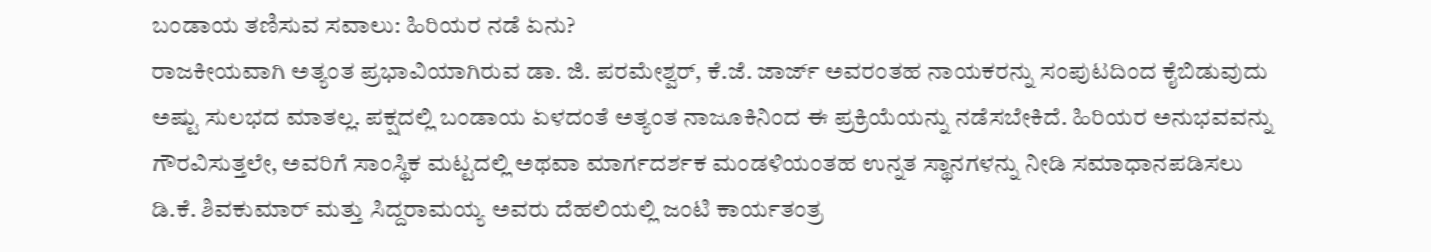ಬಂಡಾಯ ತಣಿಸುವ ಸವಾಲು: ಹಿರಿಯರ ನಡೆ ಏನು?
ರಾಜಕೀಯವಾಗಿ ಅತ್ಯಂತ ಪ್ರಭಾವಿಯಾಗಿರುವ ಡಾ. ಜಿ. ಪರಮೇಶ್ವರ್, ಕೆ.ಜೆ. ಜಾರ್ಜ್ ಅವರಂತಹ ನಾಯಕರನ್ನು ಸಂಪುಟದಿಂದ ಕೈಬಿಡುವುದು ಅಷ್ಟು ಸುಲಭದ ಮಾತಲ್ಲ. ಪಕ್ಷದಲ್ಲಿ ಬಂಡಾಯ ಏಳದಂತೆ ಅತ್ಯಂತ ನಾಜೂಕಿನಿಂದ ಈ ಪ್ರಕ್ರಿಯೆಯನ್ನು ನಡೆಸಬೇಕಿದೆ. ಹಿರಿಯರ ಅನುಭವವನ್ನು ಗೌರವಿಸುತ್ತಲೇ, ಅವರಿಗೆ ಸಾಂಸ್ಥಿಕ ಮಟ್ಟದಲ್ಲಿ ಅಥವಾ ಮಾರ್ಗದರ್ಶಕ ಮಂಡಳಿಯಂತಹ ಉನ್ನತ ಸ್ಥಾನಗಳನ್ನು ನೀಡಿ ಸಮಾಧಾನಪಡಿಸಲು ಡಿ.ಕೆ. ಶಿವಕುಮಾರ್ ಮತ್ತು ಸಿದ್ದರಾಮಯ್ಯ ಅವರು ದೆಹಲಿಯಲ್ಲಿ ಜಂಟಿ ಕಾರ್ಯತಂತ್ರ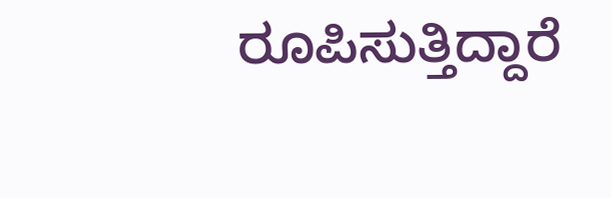ರೂಪಿಸುತ್ತಿದ್ದಾರೆ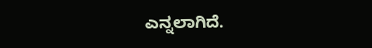ಎನ್ನಲಾಗಿದೆ.